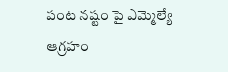పంట నష్టం పై ఎమ్మెల్యే ఆగ్రహం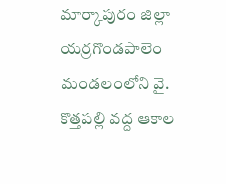మార్కాపురం జిల్లా యర్రగొండపాలెం మండలంలోని వై. కొత్తపల్లి వద్ద ఆకాల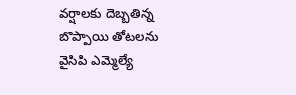వర్షాలకు దెబ్బతిన్న బొప్పాయి తోటలను వైసిపి ఎమ్మెల్యే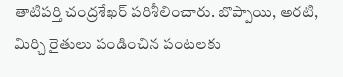తాటిపర్తి చంద్రశేఖర్ పరిశీలించారు. బొప్పాయి, అరటి, మిర్చి రైతులు పండించిన పంటలకు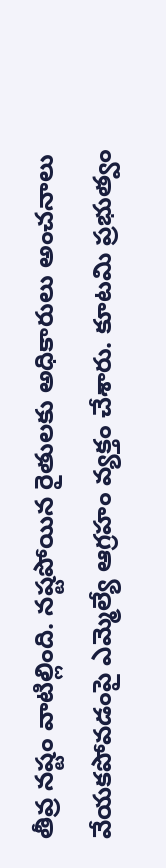తీవ్ర నష్టం వాటిల్లింది. నష్టపోయిన రైతులకు అధికారులు అంచనాలు వేయకపోవడంపై ఎమ్మెల్యే ఆగ్రహం వ్యక్తం చేశారు. కూటమి ప్రభుత్వం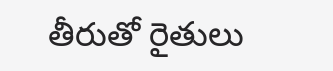తీరుతో రైతులు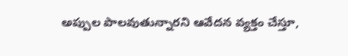అప్పుల పాలవుతున్నారని ఆవేదన వ్యక్తం చేస్తూ,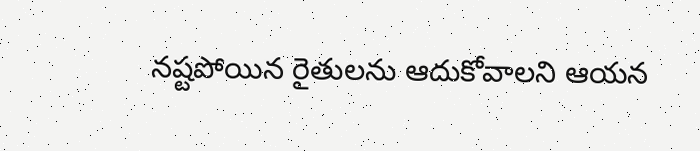నష్టపోయిన రైతులను ఆదుకోవాలని ఆయన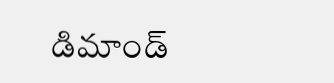డిమాండ్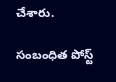చేశారు.

సంబంధిత పోస్ట్